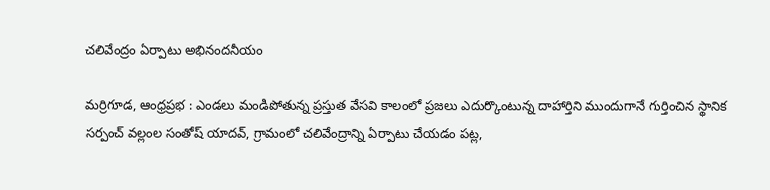చలివేంద్రం ఏర్పాటు అభినందనీయం

మర్రిగూడ, ఆంధ్రప్రభ : ఎండలు మండిపోతున్న ప్రస్తుత వేసవి కాలంలో ప్రజలు ఎదుర్కొంటున్న దాహార్తిని ముందుగానే గుర్తించిన స్థానిక సర్పంచ్ వల్లంల సంతోష్ యాదవ్, గ్రామంలో చలివేంద్రాన్ని ఏర్పాటు చేయడం పట్ల,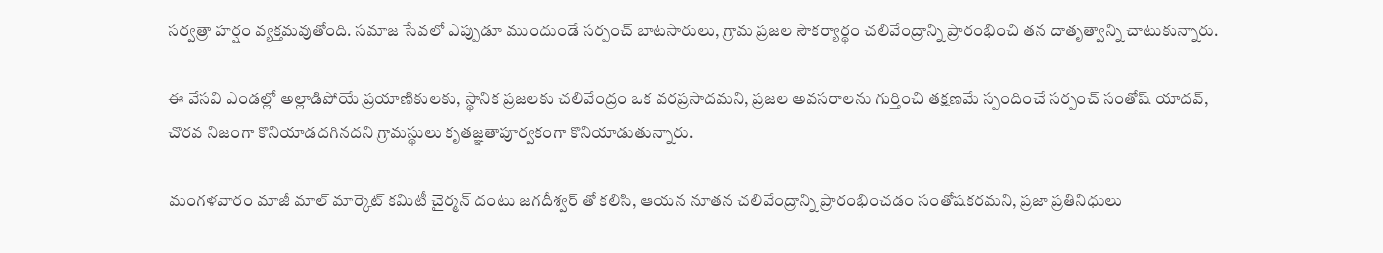సర్వత్రా హర్షం వ్యక్తమవుతోంది. సమాజ సేవలో ఎప్పుడూ ముందుండే సర్పంచ్ బాటసారులు, గ్రామ ప్రజల సౌకర్యార్థం చలివేంద్రాన్ని ప్రారంభించి తన దాతృత్వాన్ని చాటుకున్నారు.

ఈ వేసవి ఎండల్లో అల్లాడిపోయే ప్రయాణికులకు, స్థానిక ప్రజలకు చలివేంద్రం ఒక వరప్రసాదమని, ప్రజల అవసరాలను గుర్తించి తక్షణమే స్పందించే సర్పంచ్ సంతోష్ యాదవ్, చొరవ నిజంగా కొనియాడదగినదని గ్రామస్థులు కృతజ్ఞతాపూర్వకంగా కొనియాడుతున్నారు.

మంగళవారం మాజీ మాల్ మార్కెట్ కమిటీ చైర్మన్ దంటు జగదీశ్వర్ తో కలిసి, ఆయన నూతన చలివేంద్రాన్ని ప్రారంభించడం సంతోషకరమని, ప్రజా ప్రతినిధులు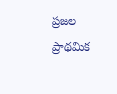ప్రజల ప్రాథమిక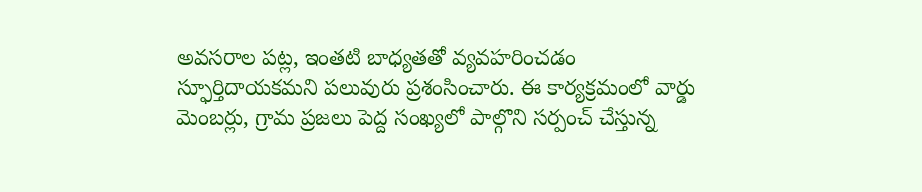అవసరాల పట్ల, ఇంతటి బాధ్యతతో వ్యవహరించడం స్ఫూర్తిదాయకమని పలువురు ప్రశంసించారు. ఈ కార్యక్రమంలో వార్డు మెంబర్లు, గ్రామ ప్రజలు పెద్ద సంఖ్యలో పాల్గొని సర్పంచ్ చేస్తున్న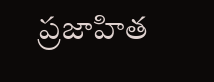ప్రజాహిత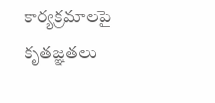కార్యక్రమాలపై కృతజ్ఞతలు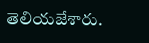తెలియజేశారు.